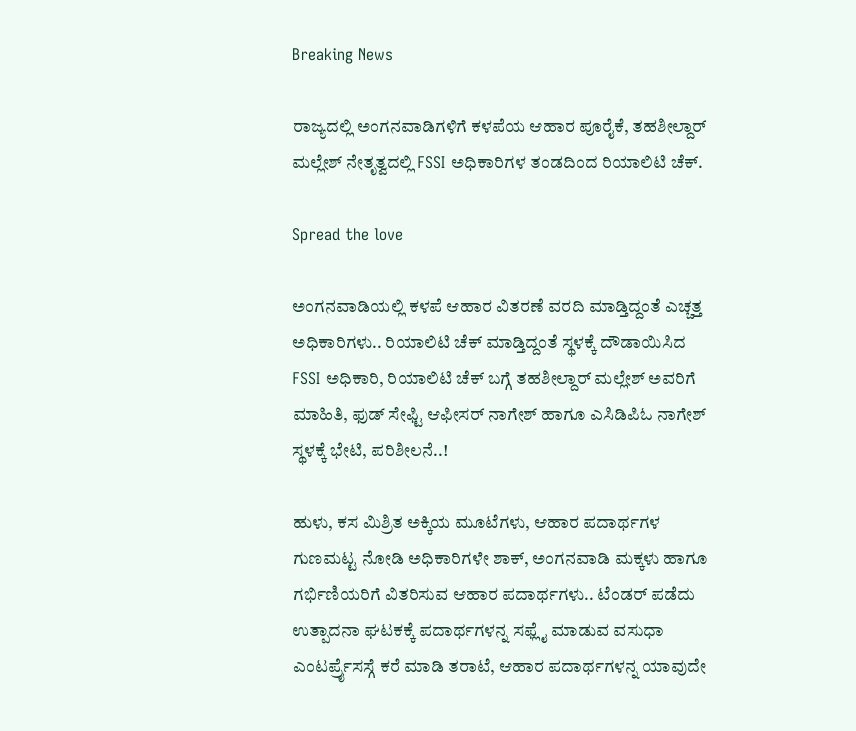Breaking News

ರಾಜ್ಯದಲ್ಲಿ ಅಂಗನವಾಡಿಗಳಿಗೆ ಕಳಪೆಯ ಆಹಾರ ಪೂರೈಕೆ, ತಹಶೀಲ್ದಾರ್ ಮಲ್ಲೇಶ್ ನೇತೃತ್ವದಲ್ಲಿ FSSI ಅಧಿಕಾರಿಗಳ ತಂಡದಿಂದ ರಿಯಾಲಿಟಿ ಚೆಕ್.

Spread the love

ಅಂಗನವಾಡಿಯಲ್ಲಿ ಕಳಪೆ ಆಹಾರ ವಿತರಣೆ ವರದಿ ಮಾಡ್ತಿದ್ದಂತೆ ಎಚ್ಚತ್ತ ಅಧಿಕಾರಿಗಳು.. ರಿಯಾಲಿಟಿ ಚೆಕ್ ಮಾಡ್ತಿದ್ದಂತೆ ಸ್ಥಳಕ್ಕೆ ದೌಡಾಯಿಸಿದ FSSI ಅಧಿಕಾರಿ, ರಿಯಾಲಿಟಿ ಚೆಕ್ ಬಗ್ಗೆ ತಹಶೀಲ್ದಾರ್ ಮಲ್ಲೇಶ್ ಅವರಿಗೆ ಮಾಹಿತಿ, ಫುಡ್ ಸೇಫ್ಟಿ ಆಫೀಸರ್ ನಾಗೇಶ್ ಹಾಗೂ ಎಸಿಡಿಪಿಓ ನಾಗೇಶ್ ಸ್ಥಳಕ್ಕೆ ಭೇಟಿ, ಪರಿಶೀಲನೆ..!

ಹುಳು, ಕಸ ಮಿಶ್ರಿತ ಅಕ್ಕಿಯ ಮೂಟೆಗಳು, ಆಹಾರ ಪದಾರ್ಥಗಳ ಗುಣಮಟ್ಟ ನೋಡಿ ಅಧಿಕಾರಿಗಳೇ ಶಾಕ್, ಅಂಗನವಾಡಿ ಮಕ್ಕಳು ಹಾಗೂ ಗರ್ಭಿಣಿಯರಿಗೆ ವಿತರಿಸುವ ಆಹಾರ ಪದಾರ್ಥಗಳು.. ಟೆಂಡರ್ ಪಡೆದು ಉತ್ಪಾದನಾ ಘಟಕಕ್ಕೆ ಪದಾರ್ಥಗಳನ್ನ ಸಫ್ಲೈ ಮಾಡುವ ವಸುಧಾ ಎಂಟರ್ಪ್ರೈಸಸ್ಗೆ ಕರೆ ಮಾಡಿ ತರಾಟೆ, ಆಹಾರ ಪದಾರ್ಥಗಳನ್ನ ಯಾವುದೇ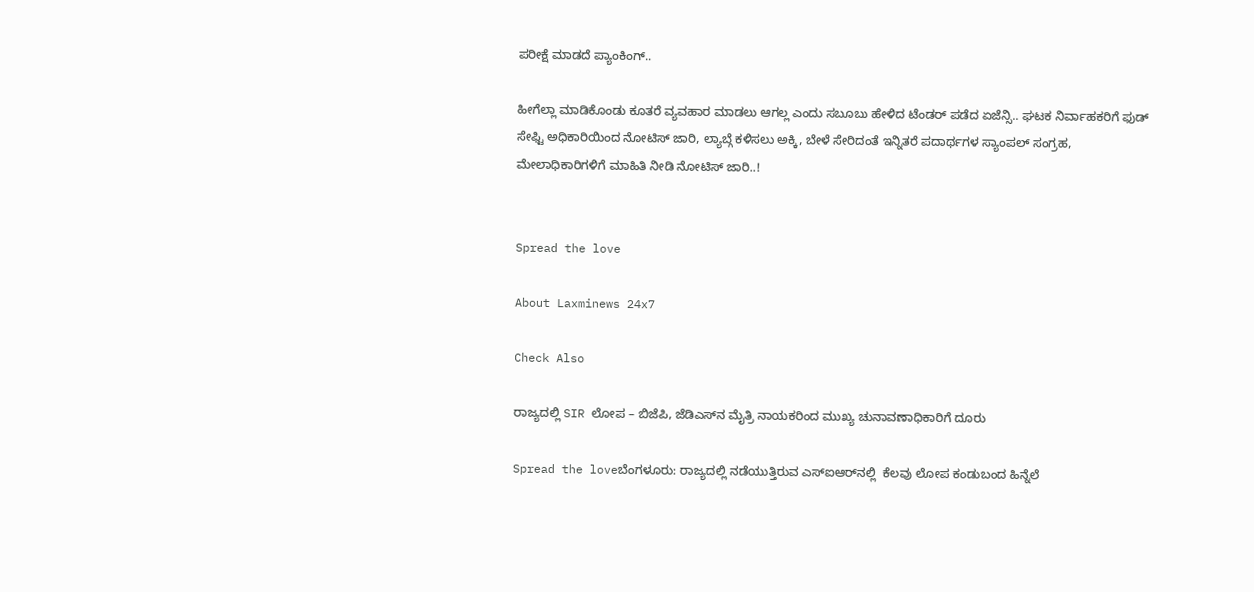ಪರೀಕ್ಷೆ ಮಾಡದೆ ಪ್ಯಾಂಕಿಂಗ್..

ಹೀಗೆಲ್ಲಾ ಮಾಡಿಕೊಂಡು ಕೂತರೆ ವ್ಯವಹಾರ ಮಾಡಲು ಆಗಲ್ಲ ಎಂದು ಸಬೂಬು ಹೇಳಿದ ಟೆಂಡರ್ ಪಡೆದ ಏಜೆನ್ಸಿ.. ಘಟಕ ನಿರ್ವಾಹಕರಿಗೆ ಫುಡ್ ಸೇಫ್ಟಿ ಅಧಿಕಾರಿಯಿಂದ ನೋಟಿಸ್ ಜಾರಿ, ಲ್ಯಾಬ್ಗೆ ಕಳಿಸಲು ಅಕ್ಕಿ, ಬೇಳೆ ಸೇರಿದಂತೆ ಇನ್ನಿತರೆ ಪದಾರ್ಥಗಳ ಸ್ಯಾಂಪಲ್ ಸಂಗ್ರಹ, ಮೇಲಾಧಿಕಾರಿಗಳಿಗೆ ಮಾಹಿತಿ ನೀಡಿ ನೋಟಿಸ್ ಜಾರಿ..!


Spread the love

About Laxminews 24x7

Check Also

ರಾಜ್ಯದಲ್ಲಿ SIR ಲೋಪ – ಬಿಜೆಪಿ, ಜೆಡಿಎಸ್‌ನ ಮೈತ್ರಿ ನಾಯಕರಿಂದ ಮುಖ್ಯ ಚುನಾವಣಾಧಿಕಾರಿಗೆ ದೂರು

Spread the loveಬೆಂಗಳೂರು: ರಾಜ್ಯದಲ್ಲಿ ನಡೆಯುತ್ತಿರುವ ಎಸ್‌ಐಆರ್‌ನಲ್ಲಿ  ಕೆಲವು ಲೋಪ ಕಂಡುಬಂದ ಹಿನ್ನೆಲೆ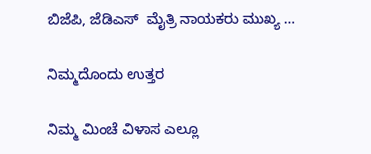ಬಿಜೆಪಿ, ಜೆಡಿಎಸ್  ಮೈತ್ರಿ ನಾಯಕರು ಮುಖ್ಯ …

ನಿಮ್ಮದೊಂದು ಉತ್ತರ

ನಿಮ್ಮ ಮಿಂಚೆ ವಿಳಾಸ ಎಲ್ಲೂ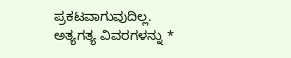ಪ್ರಕಟವಾಗುವುದಿಲ್ಲ. ಅತ್ಯಗತ್ಯ ವಿವರಗಳನ್ನು *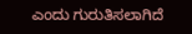ಎಂದು ಗುರುತಿಸಲಾಗಿದೆ